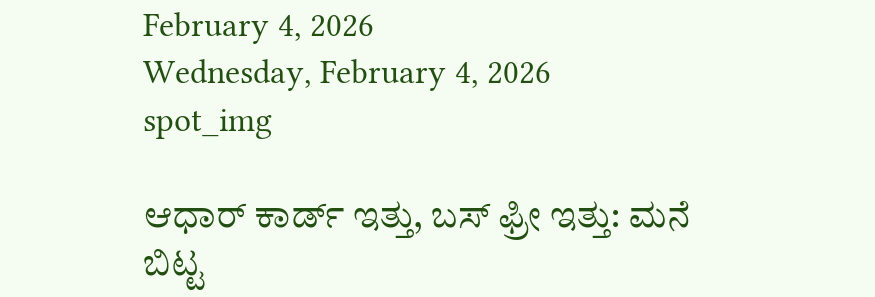February 4, 2026
Wednesday, February 4, 2026
spot_img

ಆಧಾರ್ ಕಾರ್ಡ್ ಇತ್ತು, ಬಸ್ ಫ್ರೀ ಇತ್ತು: ಮನೆ ಬಿಟ್ಟ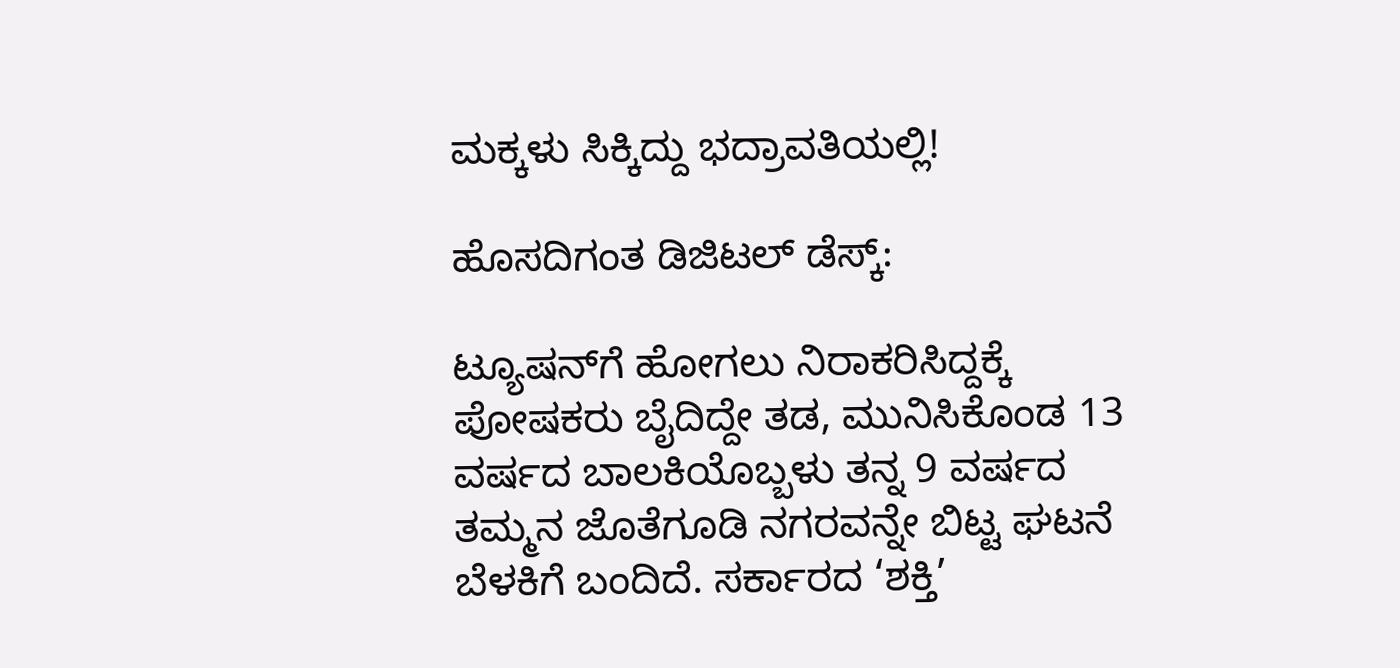ಮಕ್ಕಳು ಸಿಕ್ಕಿದ್ದು ಭದ್ರಾವತಿಯಲ್ಲಿ!

ಹೊಸದಿಗಂತ ಡಿಜಿಟಲ್ ಡೆಸ್ಕ್:

ಟ್ಯೂಷನ್‌ಗೆ ಹೋಗಲು ನಿರಾಕರಿಸಿದ್ದಕ್ಕೆ ಪೋಷಕರು ಬೈದಿದ್ದೇ ತಡ, ಮುನಿಸಿಕೊಂಡ 13 ವರ್ಷದ ಬಾಲಕಿಯೊಬ್ಬಳು ತನ್ನ 9 ವರ್ಷದ ತಮ್ಮನ ಜೊತೆಗೂಡಿ ನಗರವನ್ನೇ ಬಿಟ್ಟ ಘಟನೆ ಬೆಳಕಿಗೆ ಬಂದಿದೆ. ಸರ್ಕಾರದ ‘ಶಕ್ತಿ’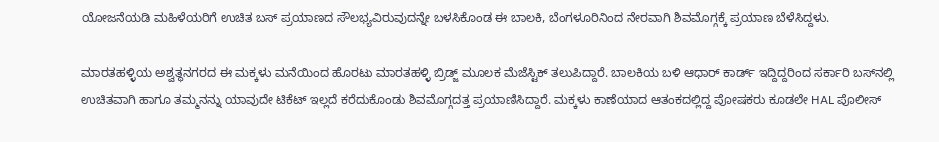ಯೋಜನೆಯಡಿ ಮಹಿಳೆಯರಿಗೆ ಉಚಿತ ಬಸ್ ಪ್ರಯಾಣದ ಸೌಲಭ್ಯವಿರುವುದನ್ನೇ ಬಳಸಿಕೊಂಡ ಈ ಬಾಲಕಿ, ಬೆಂಗಳೂರಿನಿಂದ ನೇರವಾಗಿ ಶಿವಮೊಗ್ಗಕ್ಕೆ ಪ್ರಯಾಣ ಬೆಳೆಸಿದ್ದಳು.

ಮಾರತಹಳ್ಳಿಯ ಅಶ್ವತ್ಥನಗರದ ಈ ಮಕ್ಕಳು ಮನೆಯಿಂದ ಹೊರಟು ಮಾರತಹಳ್ಳಿ ಬ್ರಿಡ್ಜ್ ಮೂಲಕ ಮೆಜೆಸ್ಟಿಕ್ ತಲುಪಿದ್ದಾರೆ. ಬಾಲಕಿಯ ಬಳಿ ಆಧಾರ್ ಕಾರ್ಡ್ ಇದ್ದಿದ್ದರಿಂದ ಸರ್ಕಾರಿ ಬಸ್‌ನಲ್ಲಿ ಉಚಿತವಾಗಿ ಹಾಗೂ ತಮ್ಮನನ್ನು ಯಾವುದೇ ಟಿಕೆಟ್ ಇಲ್ಲದೆ ಕರೆದುಕೊಂಡು ಶಿವಮೊಗ್ಗದತ್ತ ಪ್ರಯಾಣಿಸಿದ್ದಾರೆ. ಮಕ್ಕಳು ಕಾಣೆಯಾದ ಆತಂಕದಲ್ಲಿದ್ದ ಪೋಷಕರು ಕೂಡಲೇ HAL ಪೊಲೀಸ್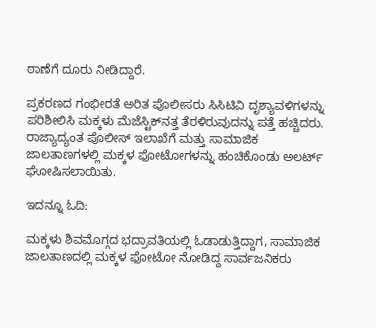ಠಾಣೆಗೆ ದೂರು ನೀಡಿದ್ದಾರೆ.

ಪ್ರಕರಣದ ಗಂಭೀರತೆ ಅರಿತ ಪೊಲೀಸರು ಸಿಸಿಟಿವಿ ದೃಶ್ಯಾವಳಿಗಳನ್ನು ಪರಿಶೀಲಿಸಿ ಮಕ್ಕಳು ಮೆಜೆಸ್ಟಿಕ್‌ನತ್ತ ತೆರಳಿರುವುದನ್ನು ಪತ್ತೆ ಹಚ್ಚಿದರು. ರಾಜ್ಯಾದ್ಯಂತ ಪೊಲೀಸ್ ಇಲಾಖೆಗೆ ಮತ್ತು ಸಾಮಾಜಿಕ ಜಾಲತಾಣಗಳಲ್ಲಿ ಮಕ್ಕಳ ಫೋಟೋಗಳನ್ನು ಹಂಚಿಕೊಂಡು ಅಲರ್ಟ್ ಘೋಷಿಸಲಾಯಿತು.

ಇದನ್ನೂ ಓದಿ:

ಮಕ್ಕಳು ಶಿವಮೊಗ್ಗದ ಭದ್ರಾವತಿಯಲ್ಲಿ ಓಡಾಡುತ್ತಿದ್ದಾಗ, ಸಾಮಾಜಿಕ ಜಾಲತಾಣದಲ್ಲಿ ಮಕ್ಕಳ ಫೋಟೋ ನೋಡಿದ್ದ ಸಾರ್ವಜನಿಕರು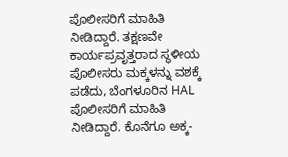ಪೊಲೀಸರಿಗೆ ಮಾಹಿತಿ ನೀಡಿದ್ದಾರೆ. ತಕ್ಷಣವೇ ಕಾರ್ಯಪ್ರವೃತ್ತರಾದ ಸ್ಥಳೀಯ ಪೊಲೀಸರು ಮಕ್ಕಳನ್ನು ವಶಕ್ಕೆ ಪಡೆದು, ಬೆಂಗಳೂರಿನ HAL ಪೊಲೀಸರಿಗೆ ಮಾಹಿತಿ ನೀಡಿದ್ದಾರೆ. ಕೊನೆಗೂ ಅಕ್ಕ-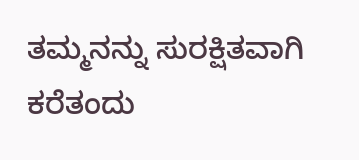ತಮ್ಮನನ್ನು ಸುರಕ್ಷಿತವಾಗಿ ಕರೆತಂದು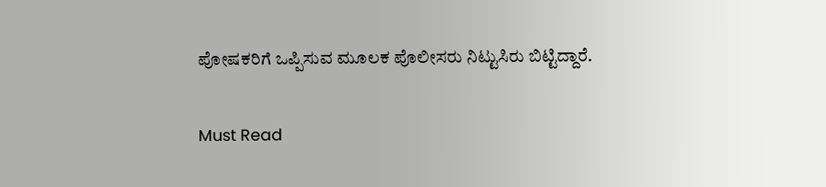ಪೋಷಕರಿಗೆ ಒಪ್ಪಿಸುವ ಮೂಲಕ ಪೊಲೀಸರು ನಿಟ್ಟುಸಿರು ಬಿಟ್ಟಿದ್ದಾರೆ.

Must Read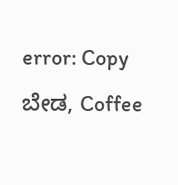error: Copy ಬೇಡ, Coffee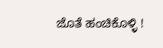ಜೊತೆ ಹಂಚಿಕೊಳ್ಳಿ !